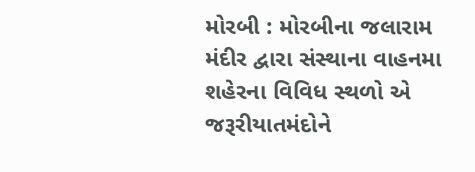મોરબી : મોરબીના જલારામ મંદીર દ્વારા સંસ્થાના વાહનમા શહેરના વિવિધ સ્થળો એ જરૂરીયાતમંદોને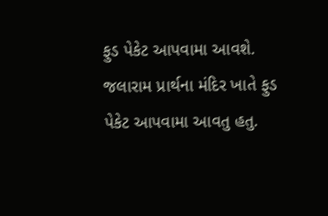ફુડ પેકેટ આપવામા આવશે. જલારામ પ્રાર્થના મંદિર ખાતે ફુડ પેકેટ આપવામા આવતુ હતુ.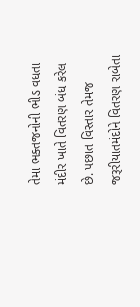તેમા ભક્તજનોની ભીડ વધતા મંદીર ખાતે વિતરણ બંધ કરેલ છે. પછાત વિસ્તાર તેમજ જરૂરીયાતમંદોને વિતરણ રાબેતા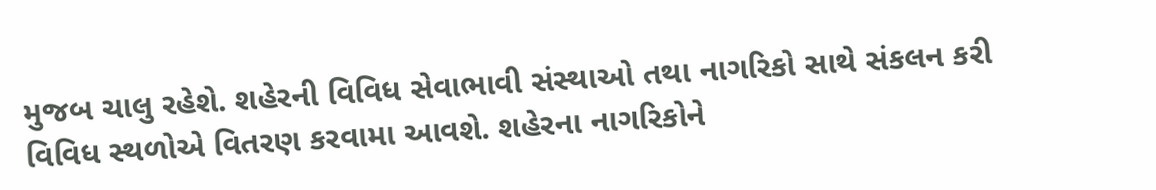મુજબ ચાલુ રહેશે. શહેરની વિવિધ સેવાભાવી સંસ્થાઓ તથા નાગરિકો સાથે સંકલન કરી વિવિધ સ્થળોએ વિતરણ કરવામા આવશે. શહેરના નાગરિકોને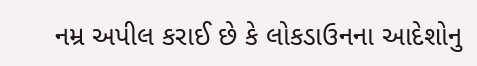નમ્ર અપીલ કરાઈ છે કે લોકડાઉનના આદેશોનુ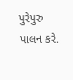પુરેપુરુ પાલન કરે.